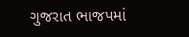ગુજરાત ભાજપમાં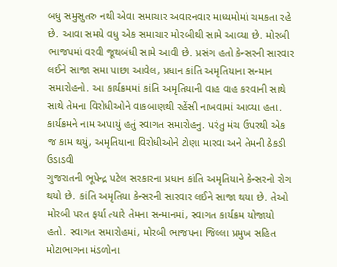બધુ સમુસુતરુ નથી એવા સમાચાર અવારનવાર માધ્યમોમાં ચમકતા રહે છે. આવા સમયે વધુ એક સમાચાર મોરબીથી સામે આવ્યા છે. મોરબી ભાજપમાં વરવી જૂથબંધી સામે આવી છે. પ્રસંગ હતો કેન્સરની સારવાર લઈને સાજા સમા પાછા આવેલ, પ્રધાન કાંતિ અમૃતિયાના સન્માન સમારોહનો. આ કાર્યક્રમમાં કાંતિ અમૃતિયાની વાહ વાહ કરવાની સાથે સાથે તેમના વિરોધીઓને વાકબાણથી રહેંસી નાખવામાં આવ્યા હતા. કાર્યક્રમને નામ અપાયું હતું સ્વાગત સમારોહનુ. પરંતુ મંચ ઉપરથી એક જ કામ થયું, અમૃતિયાના વિરોધીઓને ટોણા મારવા અને તેમની ઠેકડી ઉડાડવી
ગુજરાતની ભૂપેન્દ્ર પટેલ સરકારના પ્રધાન કાંતિ અમૃતિયાને કેન્સરનો રોગ થયો છે. કાંતિ અમૃતિયા કેન્સરની સારવાર લઈને સાજા થયા છે. તેઓ મોરબી પરત ફર્યા ત્યારે તેમના સન્માનમાં, સ્વાગત કાર્યક્રમ યોજાયો હતો. સ્વાગત સમારોહમાં, મોરબી ભાજપના જિલ્લા પ્રમુખ સહિત મોટાભાગના મંડળોના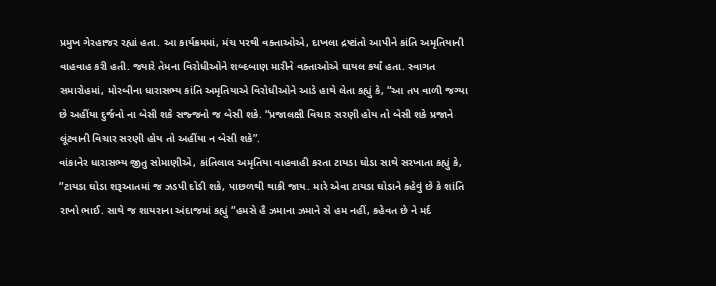પ્રમુખ ગેરહાજર રહ્યાં હતા. આ કાર્યક્રમમાં, મંચ પરથી વક્તાઓએ, દાખલા દ્રષ્ટાંતો આપીને કાંતિ અમૃતિયાની વાહવાહ કરી હતી. જ્યારે તેમના વિરોધીઓને શબ્દબાણ મારીને વક્તાઓએ ઘાયલ કર્યાં હતા. સ્વાગત સમારોહમાં, મોરબીના ધારાસભ્ય કાંતિ અમૃતિયાએ વિરોધીઓને આડે હાથે લેતા કહ્યું કે, “આ તપ વાળી જગ્યા છે અહીંયા દુર્જનો ના બેસી શકે સજ્જનો જ બેસી શકે. “પ્રજાલક્ષી વિચાર સરણી હોય તો બેસી શકે પ્રજાને લૂંટવાની વિચાર સરણી હોય તો અહીંયા ન બેસી શકે”.
વાંકાનેર ધારાસભ્ય જીતુ સોમાણીએ, કાંતિલાલ અમૃતિયા વાહવાહી કરતા ટાયડા ઘોડા સાથે સરખાતા કહ્યું કે, “ટાયડા ઘોડા શરૂઆતમાં જ ઝડપી દોડી શકે, પાછળથી થાકી જાય. મારે એવા ટાયડા ઘોડાને કહેવું છે કે શાંતિ રાખો ભાઈ. સાથે જ શાયરાના અંદાજમાં કહ્યું “હમસે હૈ ઝમાના ઝમાને સે હમ નહીં, કહેવત છે ને મર્દ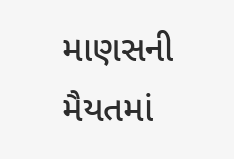માણસની મૈયતમાં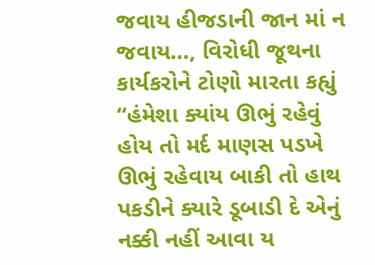જવાય હીજડાની જાન માં ન જવાય…, વિરોધી જૂથના કાર્યકરોને ટોણો મારતા કહ્યું “હંમેશા ક્યાંય ઊભું રહેવું હોય તો મર્દ માણસ પડખે ઊભું રહેવાય બાકી તો હાથ પકડીને ક્યારે ડૂબાડી દે એનું નક્કી નહીં આવા ય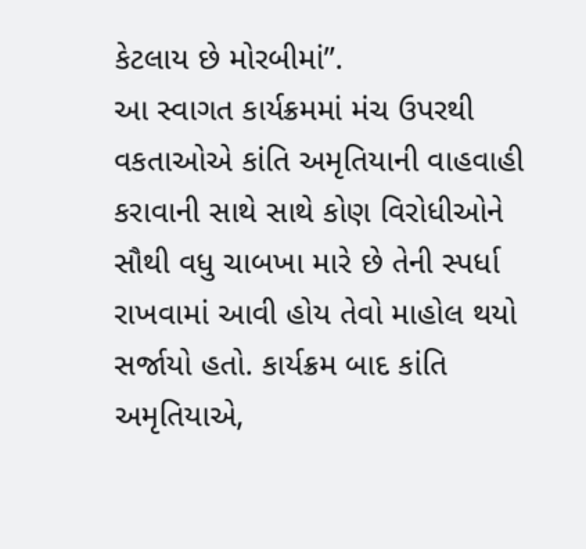કેટલાય છે મોરબીમાં”.
આ સ્વાગત કાર્યક્રમમાં મંચ ઉપરથી વકતાઓએ કાંતિ અમૃતિયાની વાહવાહી કરાવાની સાથે સાથે કોણ વિરોધીઓને સૌથી વધુ ચાબખા મારે છે તેની સ્પર્ધા રાખવામાં આવી હોય તેવો માહોલ થયો સર્જાયો હતો. કાર્યક્રમ બાદ કાંતિ અમૃતિયાએ,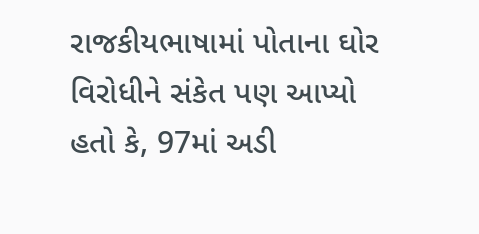રાજકીયભાષામાં પોતાના ઘોર વિરોધીને સંકેત પણ આપ્યો હતો કે, 97માં અડી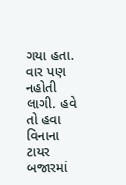ગયા હતા. વાર પણ નહોતી લાગી. હવે તો હવા વિનાના ટાયર બજારમાં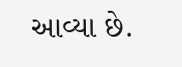આવ્યા છે.